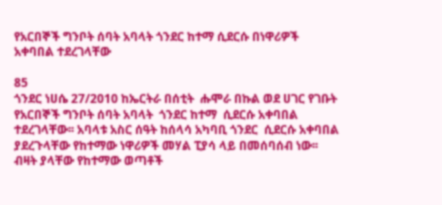የአርበኞች ግንቦት ሰባት አባላት ጎንደር ከተማ ሲደርሱ በነዋሪዎች አቀባበል ተደረገላቸው

85
ጎንደር ነሀሴ 27/2010 ከኤርትራ በሰቲት  ሑሞራ በኩል ወደ ሀገር የገቡት የአርበኞች ግንቦት ሰባት አባላት  ጎንደር ከተማ  ሲደርሱ አቀባበል ተደረገላቸው፡፡ አባላቱ አስር ሰዓት ከሰላሳ አካባቢ ጎንደር  ሲደርሱ አቀባበል ያደረጉላቸው የከተማው ነዋሪዎች መሃል ፒያሳ ላይ በመሰባሰብ ነው፡፡ ብዛት ያላቸው የከተማው ወጣቶች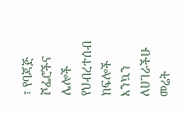፣ የባጃጅ ሾፌሮችና ሌሎች የህብረተሰብ ክፍሎች እንኳን ለሀገራችሁ መሬት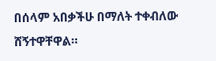በሰላም አበቃችሁ በማለት ተቀብለው ሸኝተዋቸዋል።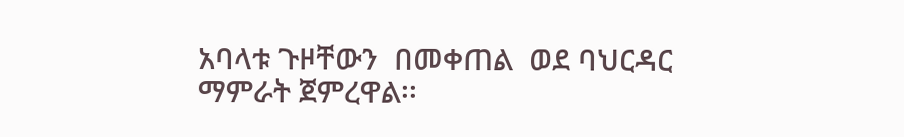አባላቱ ጉዞቸውን  በመቀጠል  ወደ ባህርዳር ማምራት ጀምረዋል፡፡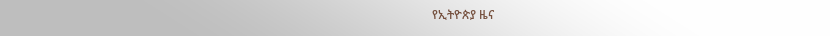የኢትዮጵያ ዜና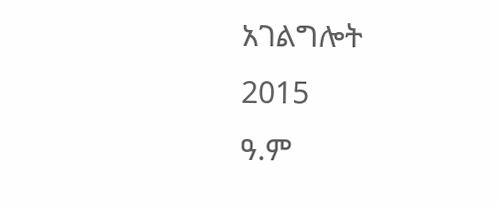አገልግሎት
2015
ዓ.ም